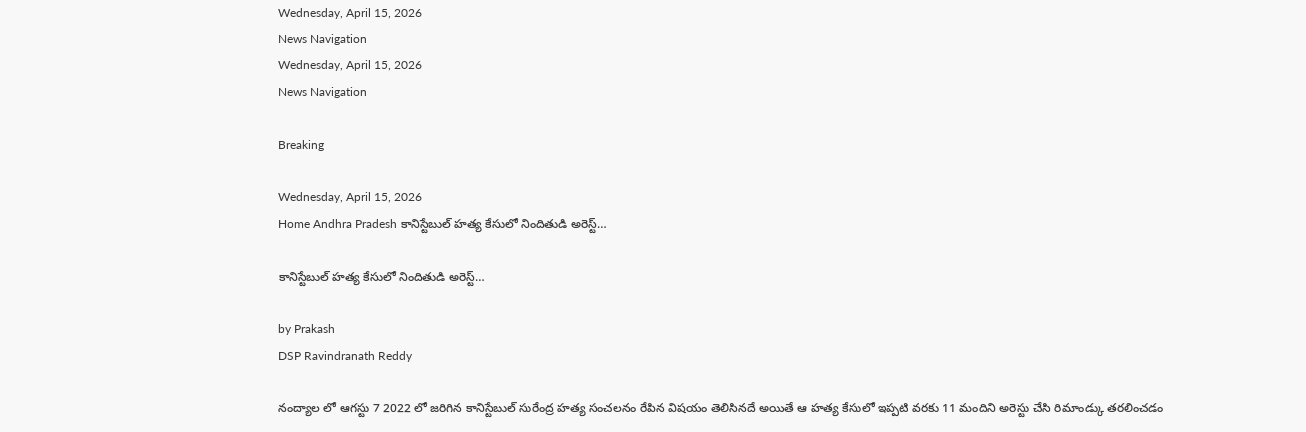Wednesday, April 15, 2026
News Navigation
Wednesday, April 15, 2026
News Navigation

Breaking

Wednesday, April 15, 2026
Home Andhra Pradesh కానిస్టేబుల్ హత్య కేసులో నిందితుడి అరెస్ట్…

కానిస్టేబుల్ హత్య కేసులో నిందితుడి అరెస్ట్…

by Prakash
DSP Ravindranath Reddy

నంద్యాల లో ఆగస్టు 7 2022 లో జరిగిన కానిస్టేబుల్ సురేంద్ర హత్య సంచలనం రేపిన విషయం తెలిసినదే అయితే ఆ హత్య కేసులో ఇప్పటి వరకు 11 మందిని అరెస్టు చేసి రిమాండ్కు తరలించడం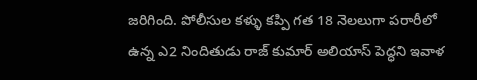జరిగింది. పోలీసుల కళ్ళు కప్పి గత 18 నెలలుగా పరారీలో ఉన్న ఎ2 నిందితుడు రాజ్ కుమార్ అలియాస్ పెద్ధని ఇవాళ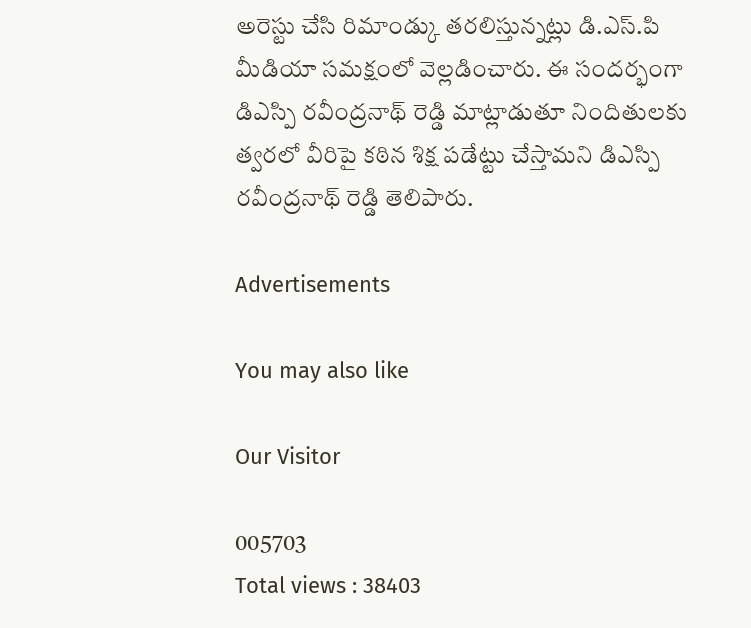అరెస్టు చేసి రిమాండ్కు తరలిస్తున్నట్లు డి.ఎస్.పి మీడియా సమక్షంలో వెల్లడించారు. ఈ సందర్భంగా డిఎస్పి రవీంద్రనాథ్ రెడ్డి మాట్లాడుతూ నిందితులకు త్వరలో వీరిపై కఠిన శిక్ష పడేట్టు చేస్తామని డిఎస్పి రవీంద్రనాథ్ రెడ్డి తెలిపారు.

Advertisements

You may also like

Our Visitor

005703
Total views : 38403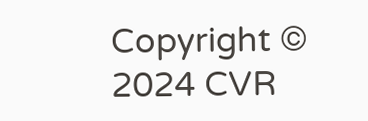Copyright © 2024 CVR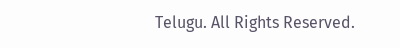Telugu. All Rights Reserved.